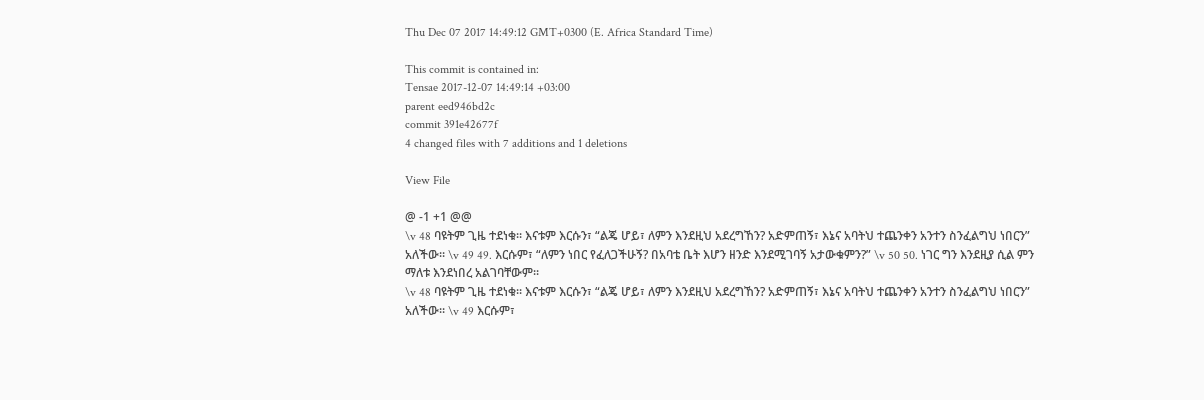Thu Dec 07 2017 14:49:12 GMT+0300 (E. Africa Standard Time)

This commit is contained in:
Tensae 2017-12-07 14:49:14 +03:00
parent eed946bd2c
commit 391e42677f
4 changed files with 7 additions and 1 deletions

View File

@ -1 +1 @@
\v 48 ባዩትም ጊዜ ተደነቁ፡፡ እናቱም እርሱን፣ “ልጄ ሆይ፣ ለምን እንደዚህ አደረግኸን? አድምጠኝ፣ እኔና አባትህ ተጨንቀን አንተን ስንፈልግህ ነበርን” አለችው። \v 49 49. እርሱም፣ “ለምን ነበር የፈለጋችሁኝ? በአባቴ ቤት እሆን ዘንድ እንደሚገባኝ አታውቁምን?” \v 50 50. ነገር ግን እንደዚያ ሲል ምን ማለቱ እንደነበረ አልገባቸውም፡፡
\v 48 ባዩትም ጊዜ ተደነቁ፡፡ እናቱም እርሱን፣ “ልጄ ሆይ፣ ለምን እንደዚህ አደረግኸን? አድምጠኝ፣ እኔና አባትህ ተጨንቀን አንተን ስንፈልግህ ነበርን” አለችው። \v 49 እርሱም፣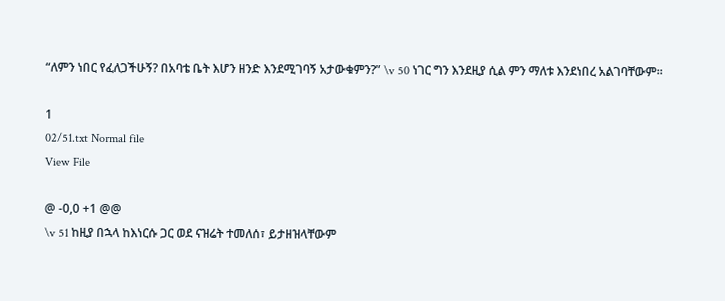“ለምን ነበር የፈለጋችሁኝ? በአባቴ ቤት እሆን ዘንድ እንደሚገባኝ አታውቁምን?” \v 50 ነገር ግን እንደዚያ ሲል ምን ማለቱ እንደነበረ አልገባቸውም፡፡

1
02/51.txt Normal file
View File

@ -0,0 +1 @@
\v 51 ከዚያ በኋላ ከእነርሱ ጋር ወደ ናዝሬት ተመለሰ፣ ይታዘዝላቸውም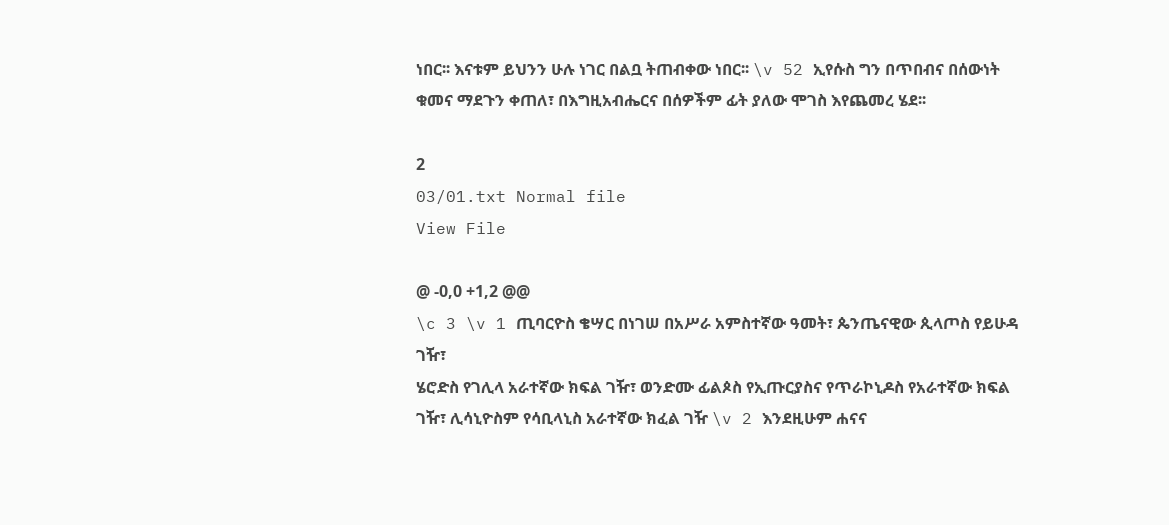ነበር፡፡ እናቱም ይህንን ሁሉ ነገር በልቧ ትጠብቀው ነበር፡፡ \v 52 ኢየሱስ ግን በጥበብና በሰውነት ቁመና ማደጉን ቀጠለ፣ በእግዚአብሔርና በሰዎችም ፊት ያለው ሞገስ እየጨመረ ሄደ፡፡

2
03/01.txt Normal file
View File

@ -0,0 +1,2 @@
\c 3 \v 1 ጢባርዮስ ቄሣር በነገሠ በአሥራ አምስተኛው ዓመት፣ ጴንጤናዊው ጲላጦስ የይሁዳ ገዥ፣
ሄሮድስ የገሊላ አራተኛው ክፍል ገዥ፣ ወንድሙ ፊልጶስ የኢጡርያስና የጥራኮኒዶስ የአራተኛው ክፍል ገዥ፣ ሊሳኒዮስም የሳቢላኒስ አራተኛው ክፈል ገዥ \v 2 እንደዚሁም ሐናና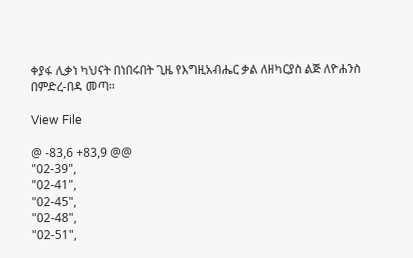ቀያፋ ሊቃነ ካህናት በነበሩበት ጊዜ የእግዚአብሔር ቃል ለዘካርያስ ልጅ ለዮሐንስ በምድረ-በዳ መጣ፡፡

View File

@ -83,6 +83,9 @@
"02-39",
"02-41",
"02-45",
"02-48",
"02-51",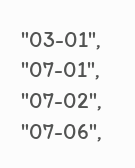"03-01",
"07-01",
"07-02",
"07-06",